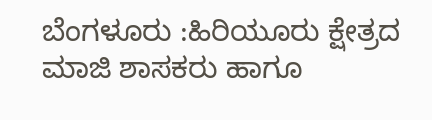ಬೆಂಗಳೂರು :ಹಿರಿಯೂರು ಕ್ಷೇತ್ರದ ಮಾಜಿ ಶಾಸಕರು ಹಾಗೂ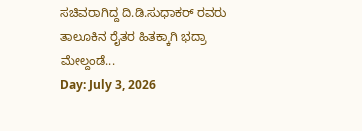ಸಚಿವರಾಗಿದ್ದ ದಿ.ಡಿ.ಸುಧಾಕರ್ ರವರು ತಾಲೂಕಿನ ರೈತರ ಹಿತಕ್ಕಾಗಿ ಭದ್ರಾ ಮೇಲ್ದಂಡೆ...
Day: July 3, 2026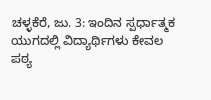ಚಳ್ಳಕೆರೆ, ಜು. 3: ಇಂದಿನ ಸ್ಪರ್ಧಾತ್ಮಕ ಯುಗದಲ್ಲಿ ವಿದ್ಯಾರ್ಥಿಗಳು ಕೇವಲ ಪಠ್ಯ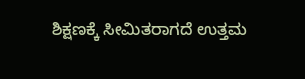ಶಿಕ್ಷಣಕ್ಕೆ ಸೀಮಿತರಾಗದೆ ಉತ್ತಮ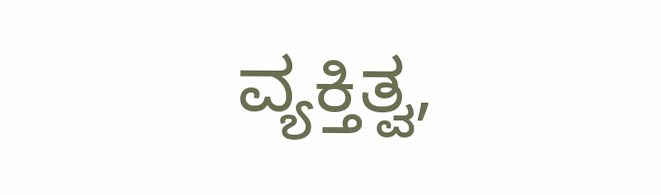ವ್ಯಕ್ತಿತ್ವ,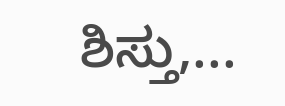ಶಿಸ್ತು,...